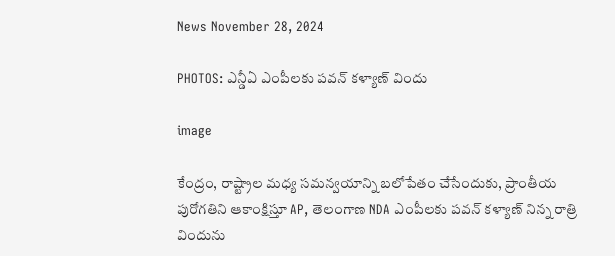News November 28, 2024

PHOTOS: ఎన్డీఏ ఎంపీలకు పవన్ కళ్యాణ్ విందు

image

కేంద్రం, రాష్ట్రాల మధ్య సమన్వయాన్ని బలోపేతం చేసేందుకు, ప్రాంతీయ పురోగతిని ఆకాంక్షిస్తూ AP, తెలంగాణ NDA ఎంపీలకు పవన్ కళ్యాణ్ నిన్న రాత్రి విందును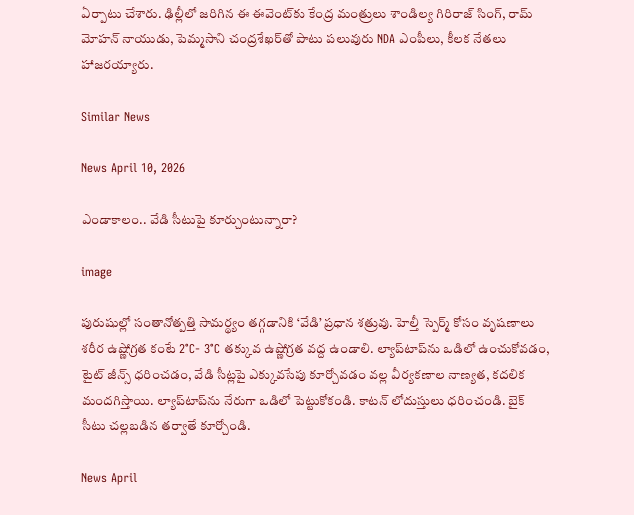ఏర్పాటు చేశారు. ఢిల్లీలో జరిగిన ఈ ఈవెంట్‌కు కేంద్ర మంత్రులు శాండిల్య గిరిరాజ్ సింగ్, రామ్ మోహన్ నాయుడు, పెమ్మసాని చంద్రశేఖర్‌తో పాటు పలువురు NDA ఎంపీలు, కీలక నేతలు హాజరయ్యారు.

Similar News

News April 10, 2026

ఎండాకాలం.. వేడి సీటుపై కూర్చుంటున్నారా?

image

పురుషుల్లో సంతానోత్పత్తి సామర్థ్యం తగ్గడానికి ‘వేడి’ ప్రధాన శత్రువు. హెల్తీ స్పెర్మ్ కోసం వృషణాలు శరీర ఉష్ణోగ్రత కంటే 2°C- 3°C తక్కువ ఉష్ణోగ్రత వద్ద ఉండాలి. ల్యాప్‌టాప్‌ను ఒడిలో ఉంచుకోవడం, టైట్ జీన్స్ ధరించడం, వేడి సీట్లపై ఎక్కువసేపు కూర్చోవడం వల్ల వీర్యకణాల నాణ్యత, కదలిక మందగిస్తాయి. ల్యాప్‌టాప్‌ను నేరుగా ఒడిలో పెట్టుకోకండి. కాటన్ లోదుస్తులు ధరించండి. బైక్ సీటు చల్లబడిన తర్వాతే కూర్చోండి.

News April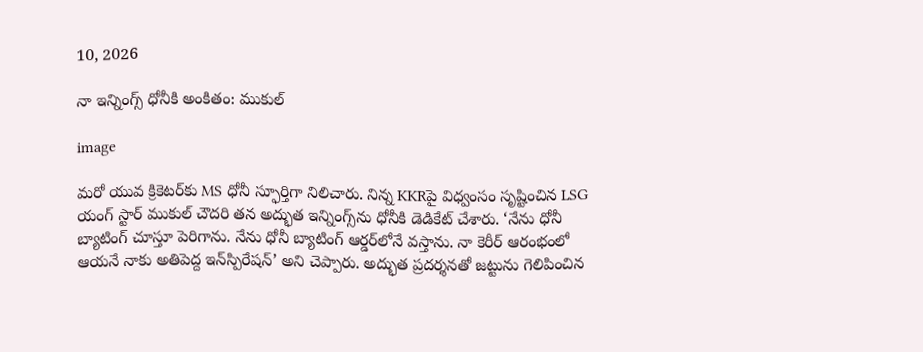10, 2026

నా ఇన్నింగ్స్ ధోనీకి అంకితం: ముకుల్

image

మరో యువ క్రికెటర్‌కు MS ధోనీ స్ఫూర్తిగా నిలిచారు. నిన్న KKRపై విధ్వంసం సృష్టించిన LSG యంగ్ స్టార్ ముకుల్ చౌదరి తన అద్భుత ఇన్నింగ్స్‌ను ధోనీకి డెడికేట్ చేశారు. ‘నేను ధోనీ బ్యాటింగ్ చూస్తూ పెరిగాను. నేను ధోనీ బ్యాటింగ్ ఆర్డర్‌లోనే వస్తాను. నా కెరీర్ ఆరంభంలో ఆయనే నాకు అతిపెద్ద ఇ‌న్‌స్పిరేషన్’ అని చెప్పారు. అద్భుత ప్రదర్శనతో జట్టును గెలిపించిన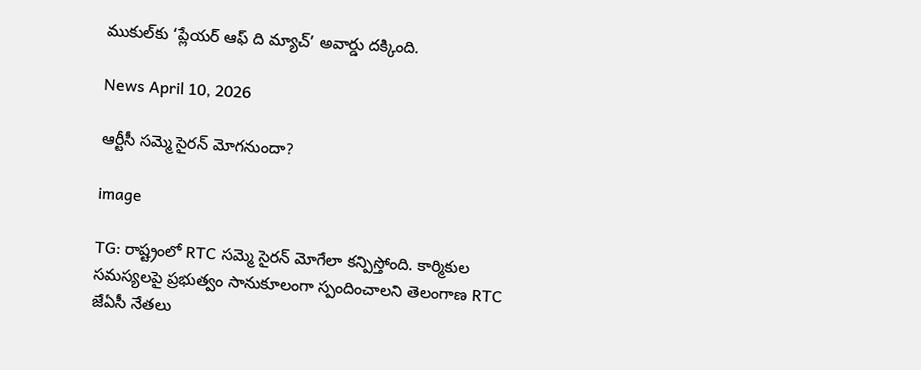ముకుల్‌కు ‘ప్లేయర్ ఆఫ్ ది మ్యాచ్’ అవార్డు దక్కింది.

News April 10, 2026

ఆర్టీసీ సమ్మె సైరన్ మోగనుందా?

image

TG: రాష్ట్రంలో RTC సమ్మె సైరన్ మోగేలా కన్పిస్తోంది. కార్మికుల సమస్యలపై ప్రభుత్వం సానుకూలంగా స్పందించాలని తెలంగాణ RTC జేఏసీ నేతలు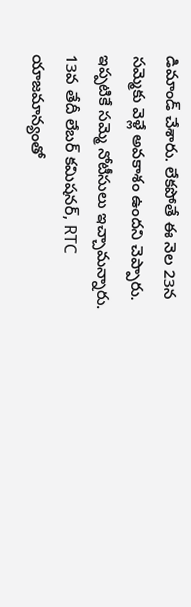డిమాండ్ చేశారు. లేకపోతే ఈ నెల 23న సమ్మెకు వెళ్లే అవకాశం ఉందని చెప్పారు. ఇప్పటికే సమ్మె నోటీసులు ఇచ్చామన్నారు. 13వ తేదీ లేబర్ కమిషనర్, RTC యాజమాన్యంతో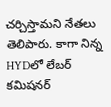చర్చిస్తామని నేతలు తెలిపారు. కాగా నిన్న HYDలో లేబర్ కమిషనర్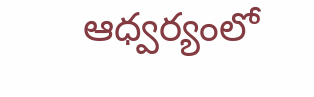ఆధ్వర్యంలో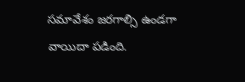సమావేశం జరగాల్సి ఉండగా వాయిదా పడింది.